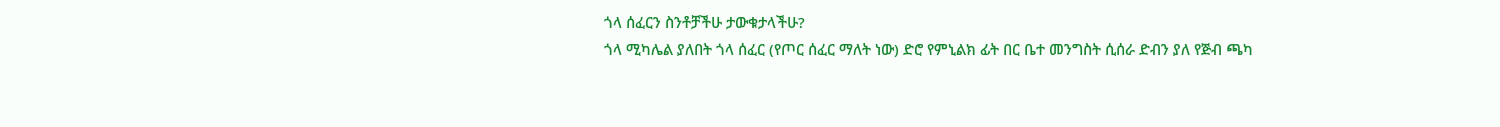ጎላ ሰፈርን ስንቶቻችሁ ታውቁታላችሁ?
ጎላ ሚካሌል ያለበት ጎላ ሰፈር (የጦር ሰፈር ማለት ነው) ድሮ የምኒልክ ፊት በር ቤተ መንግስት ሲሰራ ድብን ያለ የጅብ ጫካ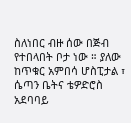ስለነበር ብዙ ሰው በጅብ የተበላበት ቦታ ነው ። ያለው ከጥቁር አምበሳ ሆስፒታል ፣ ሴጣን ቤትና ቴዎድሮስ አደባባይ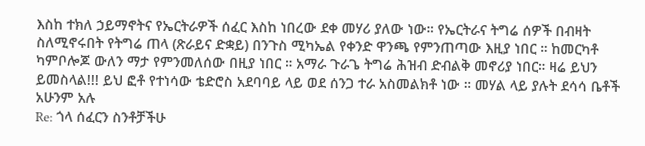እስከ ተክለ ኃይማኖትና የኤርትራዎች ሰፈር እስከ ነበረው ደቀ መሃሪ ያለው ነው። የኤርትራና ትግሬ ሰዎች በብዛት ስለሚኖሩበት የትግሬ ጠላ (ጽራይና ድቋይ) በንጉስ ሚካኤል የቀንድ ዋንጫ የምንጠጣው እዚያ ነበር ። ከመርካቶ ካምቦሎጆ ውለን ማታ የምንመለሰው በዚያ ነበር ። አማራ ጉራጌ ትግሬ ሕዝብ ድብልቅ መኖሪያ ነበር። ዛሬ ይህን ይመስላል!!! ይህ ፎቶ የተነሳው ቴድሮስ አደባባይ ላይ ወደ ሰንጋ ተራ አስመልክቶ ነው ። መሃል ላይ ያሉት ደሳሳ ቤቶች አሁንም አሉ
Re: ጎላ ሰፈርን ስንቶቻችሁ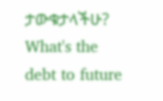ታውቁታላችሁ?
What's the debt to future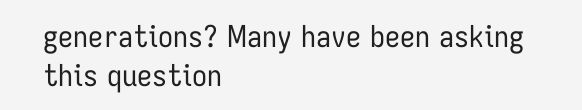generations? Many have been asking this question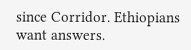since Corridor. Ethiopians want answers.